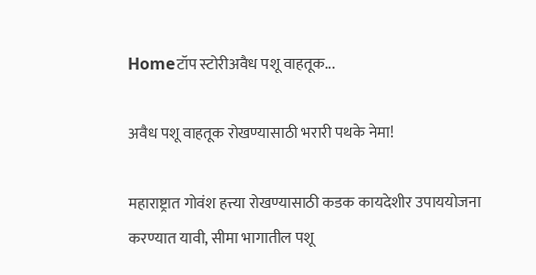Homeटॉप स्टोरीअवैध पशू वाहतूक...

अवैध पशू वाहतूक रोखण्यासाठी भरारी पथके नेमा!

महाराष्ट्रात गोवंश हत्त्या रोखण्यासाठी कडक कायदेशीर उपाययोजना करण्यात यावी, सीमा भागातील पशू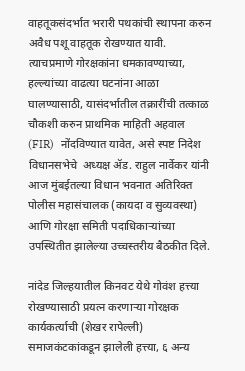वाहतूकसंदर्भात भरारी पथकांची स्थापना करुन अवैध पशू वाहतूक रोखण्यात यावी. त्याचप्रमाणे गोरक्षकांना धमकावण्याच्या, हल्ल्यांच्या वाढत्या घटनांना आळा घालण्यासाठी, यासंदर्भातील तक्रारींची तत्काळ चौकशी करुन प्राथमिक माहिती अहवाल (FIR)  नोंदविण्यात यावेत, असे स्पष्ट निदेश विधानसभेचे  अध्यक्ष ॲड. राहुल नार्वेकर यांनी आज मुंबईतल्या विधान भवनात अतिरिक्त पोलीस महासंचालक (कायदा व सुव्यवस्था) आणि गोरक्षा समिती पदाधिकाऱ्यांच्या उपस्थितीत झालेल्या उच्चस्तरीय बैठकीत दिले.

नांदेड जिल्हयातील किनवट येथे गोवंश हत्त्या रोखण्यासाठी प्रयत्न करणाऱ्या गोरक्षक कार्यकर्त्याची (शेखर रापेल्ली) समाजकंटकांकडून झालेली हत्त्या, ६ अन्य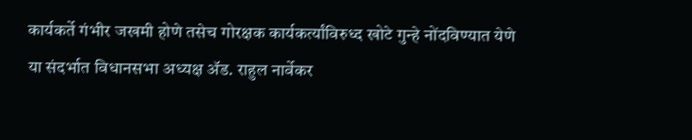कार्यकर्ते गंभीर जखमी होणे तसेच गोरक्षक कार्यकर्त्यांविरुध्द खोटे गुन्हे नोंदविण्यात येणे या संदर्भात विधानसभा अध्यक्ष ॲड. राहुल नार्वेकर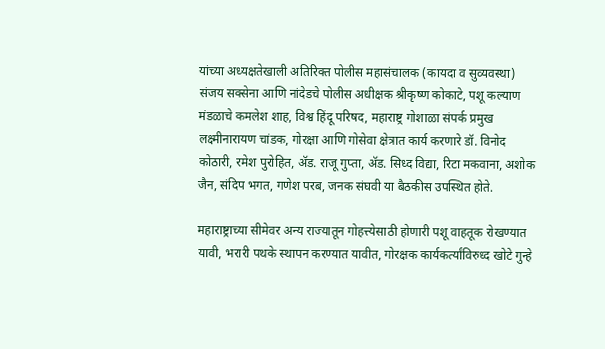यांच्या अध्यक्षतेखाली अतिरिक्त पोलीस महासंचालक (कायदा व सुव्यवस्था) संजय सक्सेना आणि नांदेडचे पोलीस अधीक्षक श्रीकृष्ण कोकाटे, पशू कल्याण मंडळाचे कमलेश शाह, विश्व हिंदू परिषद, महाराष्ट्र गोशाळा संपर्क प्रमुख लक्ष्मीनारायण चांडक, गोरक्षा आणि गोसेवा क्षेत्रात कार्य करणारे डॉ. विनोद कोठारी, रमेश पुरोहित, ॲड. राजू गुप्ता, ॲड. सिध्द विद्या, रिटा मकवाना, अशोक जैन, संदिप भगत, गणेश परब, जनक संघवी या बैठकीस उपस्थित होते.

महाराष्ट्राच्या सीमेवर अन्य राज्यातून गोहत्त्येसाठी होणारी पशू वाहतूक रोखण्यात यावी, भरारी पथके स्थापन करण्यात यावीत, गोरक्षक कार्यकर्त्यांविरुध्द खोटे गुन्हे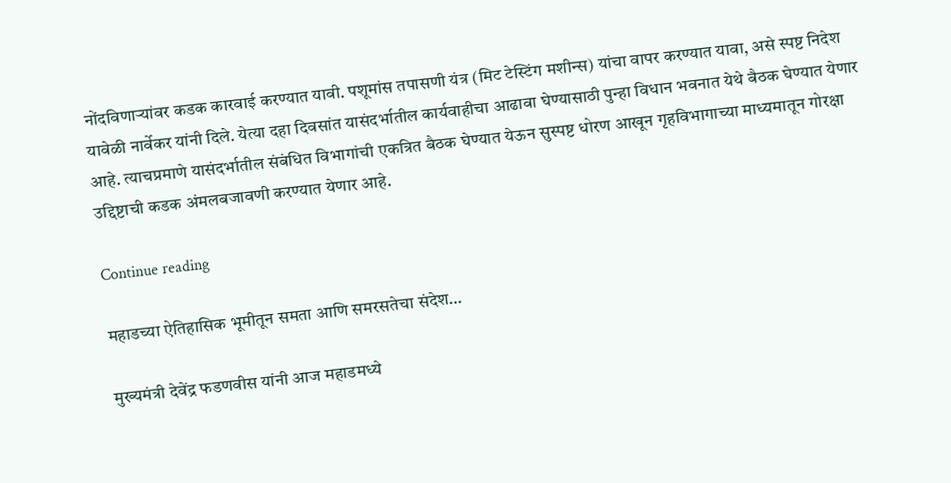नोंदविणाऱ्यांवर कडक कारवाई करण्यात यावी. पशूमांस तपासणी यंत्र (मिट टेस्टिंग मशीन्स) यांचा वापर करण्यात यावा, असे स्पष्ट निदेश यावेळी नार्वेकर यांनी दिले. येत्या दहा दिवसांत यासंदर्भातील कार्यवाहीचा आढावा घेण्यासाठी पुन्हा विधान भवनात येथे बैठक घेण्यात येणार आहे. त्याचप्रमाणे यासंदर्भातील संबंधित विभागांची एकत्रित बैठक घेण्यात येऊन सुस्पष्ट धोरण आखून गृहविभागाच्या माध्यमातून गोरक्षा उद्दिष्टाची कडक अंमलबजावणी करण्यात येणार आहे.

Continue reading

महाडच्या ऐतिहासिक भूमीतून समता आणि समरसतेचा संदेश…

मुख्यमंत्री देवेंद्र फडणवीस यांनी आज महाडमध्ये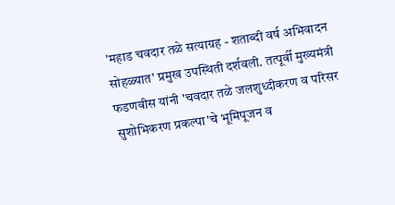'महाड चवदार तळे सत्याग्रह - शताब्दी वर्ष अभिवादन सोहळ्यात' प्रमुख उपस्थिती दर्शवली. तत्पूर्वी मुख्यमंत्री फडणवीस यांनी 'चवदार तळे जलशुध्दीकरण व परिसर सुशोभिकरण प्रकल्पा'चे भूमिपूजन व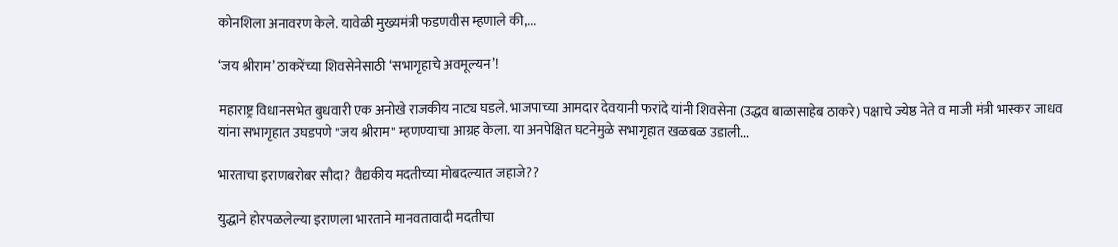कोनशिला अनावरण केले. यावेळी मुख्यमंत्री फडणवीस म्हणाले की,...

‘जय श्रीराम’ ठाकरेंच्या शिवसेनेसाठी ‘सभागृहाचे अवमूल्यन’!

महाराष्ट्र विधानसभेत बुधवारी एक अनोखे राजकीय नाट्य घडले. भाजपाच्या आमदार देवयानी फरांदे यांनी शिवसेना (उद्धव बाळासाहेब ठाकरे) पक्षाचे ज्येष्ठ नेते व माजी मंत्री भास्कर जाधव यांना सभागृहात उघडपणे "जय श्रीराम" म्हणण्याचा आग्रह केला. या अनपेक्षित घटनेमुळे सभागृहात खळबळ उडाली...

भारताचा इराणबरोबर सौदा? वैद्यकीय मदतीच्या मोबदल्यात जहाजे??

युद्धाने होरपळलेल्या इराणला भारताने मानवतावादी मदतीचा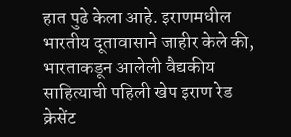हात पुढे केला आहे. इराणमधील भारतीय दूतावासाने जाहीर केले की, भारताकडून आलेली वैद्यकीय साहित्याची पहिली खेप इराण रेड क्रेसेंट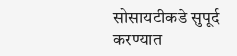सोसायटीकडे सुपूर्द करण्यात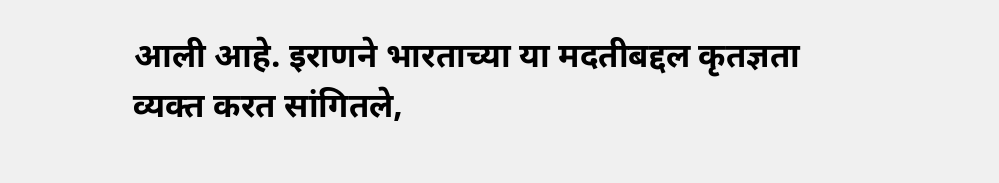आली आहे. इराणने भारताच्या या मदतीबद्दल कृतज्ञता व्यक्त करत सांगितले,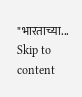"भारताच्या...
Skip to content